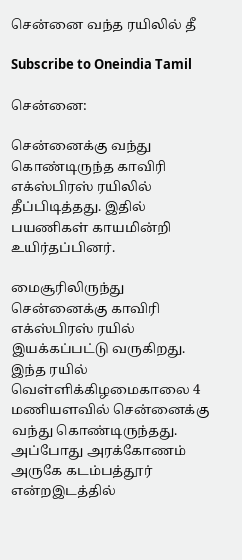சென்னை வந்த ரயிலில் தீ

Subscribe to Oneindia Tamil

சென்னை:

சென்னைக்கு வந்து கொண்டிருந்த காவிரி எக்ஸ்பிரஸ் ரயிலில் தீப்பிடித்தது. இதில் பயணிகள் காயமின்றி உயிர்தப்பினர்.

மைசூரிலிருந்து சென்னைக்கு காவிரி எக்ஸ்பிரஸ் ரயில் இயக்கப்பட்டு வருகிறது. இந்த ரயில் வெள்ளிக்கிழமைகாலை 4 மணியளவில் சென்னைக்கு வந்து கொண்டிருந்தது. அப்போது அரக்கோணம் அருகே கடம்பத்தூர் என்றஇடத்தில்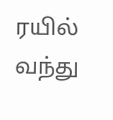ரயில் வந்து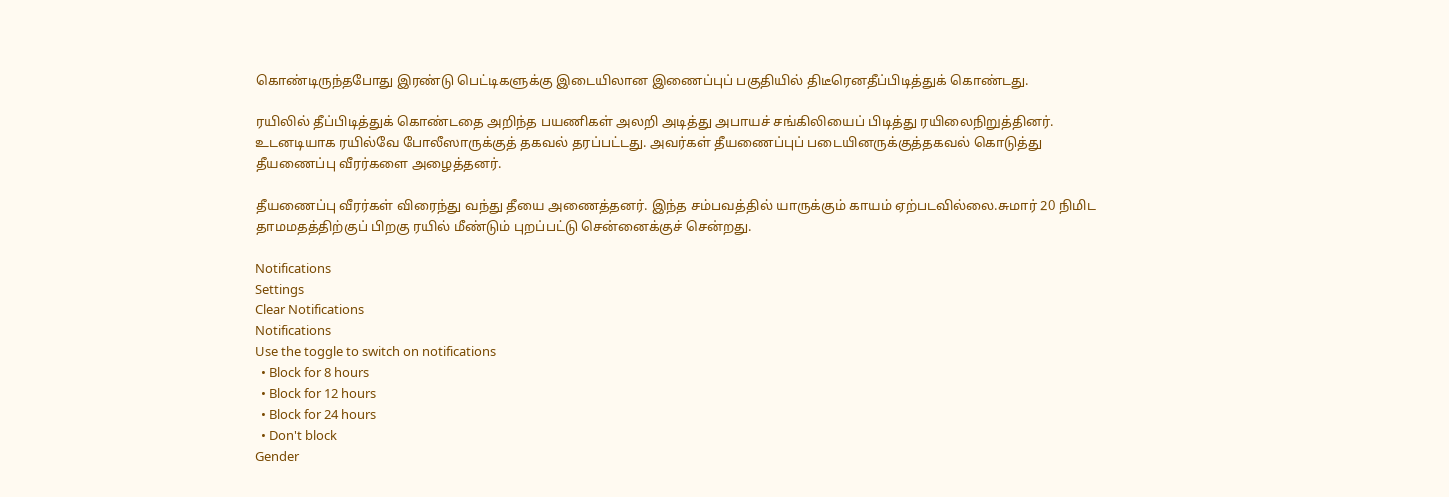கொண்டிருந்தபோது இரண்டு பெட்டிகளுக்கு இடையிலான இணைப்புப் பகுதியில் திடீரெனதீப்பிடித்துக் கொண்டது.

ரயிலில் தீப்பிடித்துக் கொண்டதை அறிந்த பயணிகள் அலறி அடித்து அபாயச் சங்கிலியைப் பிடித்து ரயிலைநிறுத்தினர். உடனடியாக ரயில்வே போலீஸாருக்குத் தகவல் தரப்பட்டது. அவர்கள் தீயணைப்புப் படையினருக்குத்தகவல் கொடுத்து தீயணைப்பு வீரர்களை அழைத்தனர்.

தீயணைப்பு வீரர்கள் விரைந்து வந்து தீயை அணைத்தனர். இந்த சம்பவத்தில் யாருக்கும் காயம் ஏற்படவில்லை.சுமார் 20 நிமிட தாமமதத்திற்குப் பிறகு ரயில் மீண்டும் புறப்பட்டு சென்னைக்குச் சென்றது.

Notifications
Settings
Clear Notifications
Notifications
Use the toggle to switch on notifications
  • Block for 8 hours
  • Block for 12 hours
  • Block for 24 hours
  • Don't block
Gender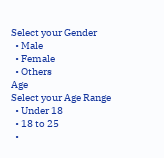Select your Gender
  • Male
  • Female
  • Others
Age
Select your Age Range
  • Under 18
  • 18 to 25
  •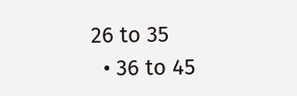26 to 35
  • 36 to 45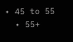• 45 to 55
  • 55+